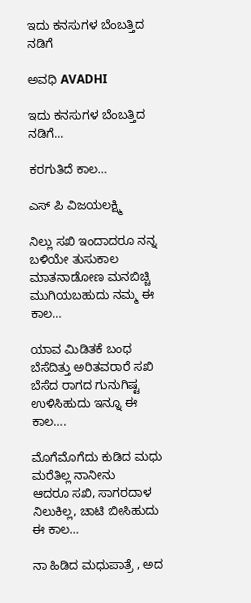ಇದು ಕನಸುಗಳ ಬೆಂಬತ್ತಿದ ನಡಿಗೆ‍

ಅವಧಿ AVADHI

ಇದು ಕನಸುಗಳ ಬೆಂಬತ್ತಿದ ನಡಿಗೆ...

ಕರಗುತಿದೆ ಕಾಲ…

ಎಸ್ ಪಿ ವಿಜಯಲಕ್ಷ್ಮಿ

ನಿಲ್ಲು ಸಖಿ ಇಂದಾದರೂ ನನ್ನ ಬಳಿಯೇ ತುಸುಕಾಲ
ಮಾತನಾಡೋಣ ಮನಬಿಚ್ಚಿ ಮುಗಿಯಬಹುದು ನಮ್ಮ ಈ ಕಾಲ…

ಯಾವ ಮಿಡಿತಕೆ ಬಂಧ ಬೆಸೆದಿತ್ತು ಅರಿತವರಾರೆ ಸಖಿ
ಬೆಸೆದ ರಾಗದ ಗುನುಗಿಷ್ಟ ಉಳಿಸಿಹುದು ಇನ್ನೂ ಈ ಕಾಲ….

ಮೊಗೆಮೊಗೆದು ಕುಡಿದ ಮಧು ಮರೆತಿಲ್ಲ ನಾನೀನು
ಆದರೂ ಸಖಿ, ಸಾಗರದಾಳ ನಿಲುಕಿಲ್ಲ, ಚಾಟಿ ಬೀಸಿಹುದು ಈ ಕಾಲ…

ನಾ ಹಿಡಿದ ಮಧುಪಾತ್ರೆ , ಅದ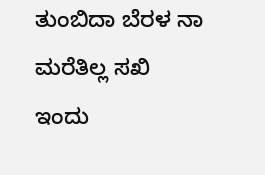ತುಂಬಿದಾ ಬೆರಳ ನಾ ಮರೆತಿಲ್ಲ ಸಖಿ
ಇಂದು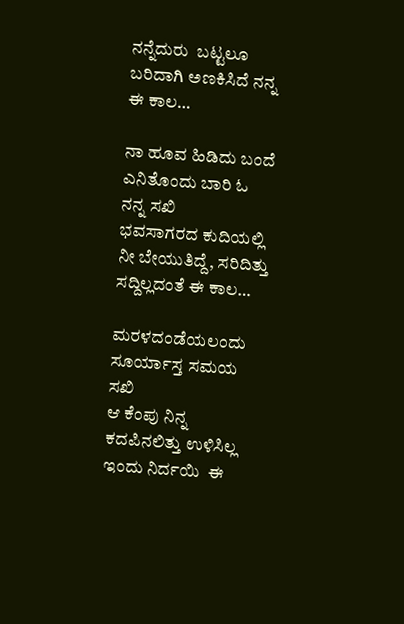ನನ್ನೆದುರು  ಬಟ್ಟಲೂ ಬರಿದಾಗಿ ಅಣಕಿಸಿದೆ ನನ್ನ ಈ ಕಾಲ…

ನಾ ಹೂವ ಹಿಡಿದು ಬಂದೆ ಎನಿತೊಂದು ಬಾರಿ ಓ ನನ್ನ ಸಖಿ
ಭವಸಾಗರದ ಕುದಿಯಲ್ಲಿ ನೀ ಬೇಯುತಿದ್ದೆ, ಸರಿದಿತ್ತು ಸದ್ದಿಲ್ಲದಂತೆ ಈ ಕಾಲ…

ಮರಳದಂಡೆಯಲಂದು  ಸೂರ್ಯಾಸ್ತ ಸಮಯ ಸಖಿ
ಆ ಕೆಂಪು ನಿನ್ನ ಕದಪಿನಲಿತ್ತು ಉಳಿಸಿಲ್ಲ ಇಂದು ನಿರ್ದಯಿ  ಈ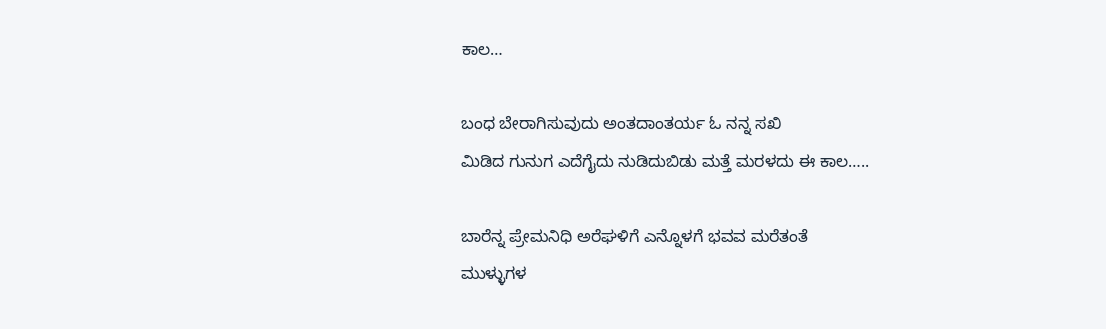ಕಾಲ…

ಬಂಧ ಬೇರಾಗಿಸುವುದು ಅಂತದಾಂತರ್ಯ ಓ ನನ್ನ ಸಖಿ
ಮಿಡಿದ ಗುನುಗ ಎದೆಗೈದು ನುಡಿದುಬಿಡು ಮತ್ತೆ ಮರಳದು ಈ ಕಾಲ…..

ಬಾರೆನ್ನ ಪ್ರೇಮನಿಧಿ ಅರೆಘಳಿಗೆ ಎನ್ನೊಳಗೆ ಭವವ ಮರೆತಂತೆ
ಮುಳ್ಳುಗಳ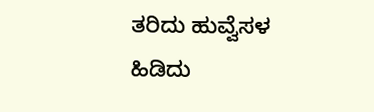ತರಿದು ಹುವ್ವೆಸಳ ಹಿಡಿದು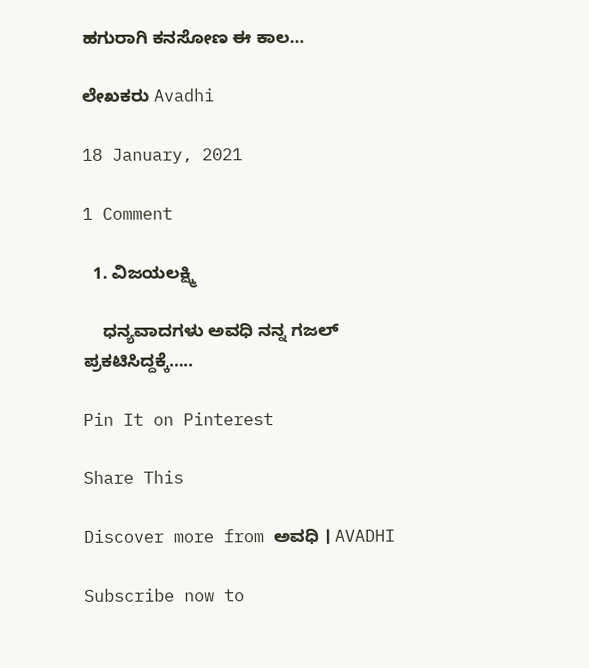ಹಗುರಾಗಿ ಕನಸೋಣ ಈ ಕಾಲ…

ಲೇಖಕರು Avadhi

18 January, 2021

1 Comment

  1. ವಿಜಯಲಕ್ಷ್ಮಿ

    ಧನ್ಯವಾದಗಳು ಅವಧಿ ನನ್ನ ಗಜಲ್ ಪ್ರಕಟಿಸಿದ್ದಕ್ಕೆ…..

Pin It on Pinterest

Share This

Discover more from ಅವಧಿ । AVADHI

Subscribe now to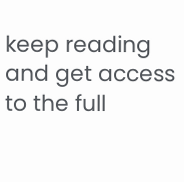keep reading and get access to the full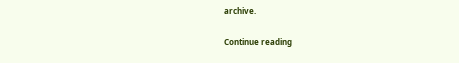archive.

Continue reading